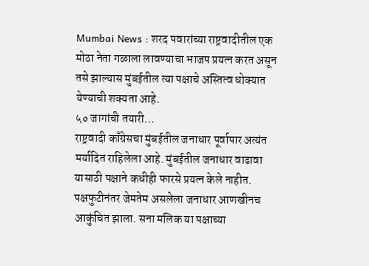Mumbai News : शरद पवारांच्या राष्ट्रवादीतील एक मोठा नेता गळाला लावण्याचा भाजप प्रयत्न करत असून तसे झाल्यास मुंबईतील त्या पक्षाचे अस्तित्व धोक्यात येण्याची शक्यता आहे.
५० जागांची तयारी…
राष्ट्रवादी काँग्रेसचा मुंबईतील जनाधार पूर्वापार अत्यंत मर्यादित राहिलेला आहे. मुंबईतील जनाधार वाढावा यासाठी पक्षाने कधीही फारसे प्रयत्न केले नाहीत. पक्षफुटीनंतर जेमतेम असलेला जनाधार आणखीनच आकुंचित झाला. सना मलिक या पक्षाच्या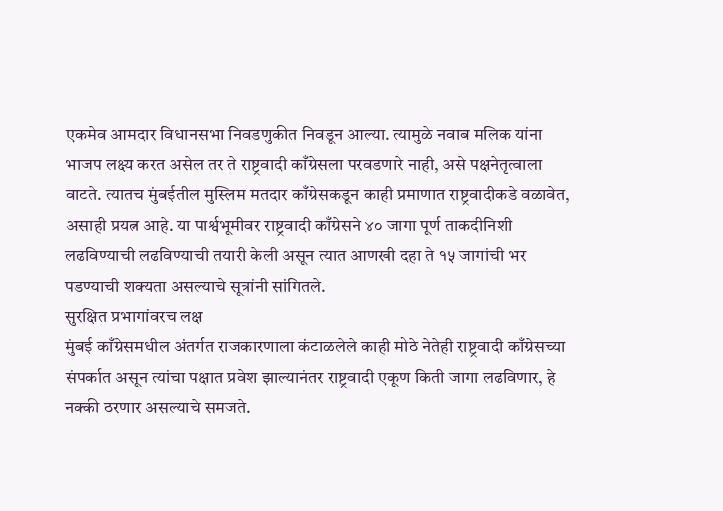एकमेव आमदार विधानसभा निवडणुकीत निवडून आल्या. त्यामुळे नवाब मलिक यांना भाजप लक्ष्य करत असेल तर ते राष्ट्रवादी काँग्रेसला परवडणारे नाही, असे पक्षनेतृत्वाला वाटते. त्यातच मुंबईतील मुस्लिम मतदार काँग्रेसकडून काही प्रमाणात राष्ट्रवादीकडे वळावेत, असाही प्रयत्न आहे. या पार्श्वभूमीवर राष्ट्रवादी काँग्रेसने ४० जागा पूर्ण ताकदीनिशी लढविण्याची लढविण्याची तयारी केली असून त्यात आणखी दहा ते १५ जागांची भर पडण्याची शक्यता असल्याचे सूत्रांनी सांगितले.
सुरक्षित प्रभागांवरच लक्ष
मुंबई काँग्रेसमधील अंतर्गत राजकारणाला कंटाळलेले काही मोठे नेतेही राष्ट्रवादी काँग्रेसच्या संपर्कात असून त्यांचा पक्षात प्रवेश झाल्यानंतर राष्ट्रवादी एकूण किती जागा लढविणार, हे नक्की ठरणार असल्याचे समजते.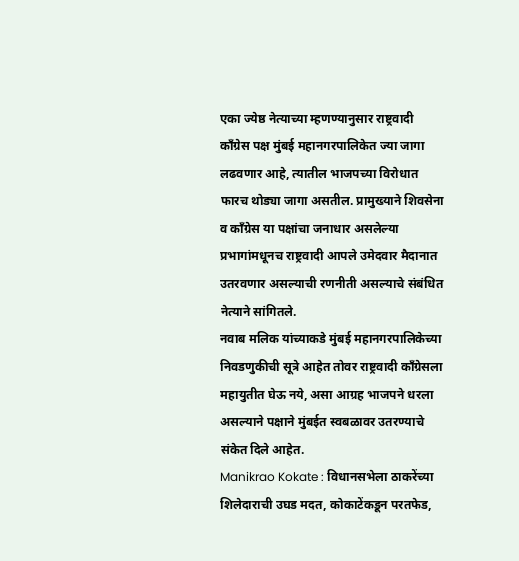एका ज्येष्ठ नेत्याच्या म्हणण्यानुसार राष्ट्रवादी काँग्रेस पक्ष मुंबई महानगरपालिकेत ज्या जागा लढवणार आहे, त्यातील भाजपच्या विरोधात फारच थोड्या जागा असतील. प्रामुख्याने शिवसेना व काँग्रेस या पक्षांचा जनाधार असलेल्या प्रभागांमधूनच राष्ट्रवादी आपले उमेदवार मैदानात उतरवणार असल्याची रणनीती असल्याचे संबंधित नेत्याने सांगितले.
नवाब मलिक यांच्याकडे मुंबई महानगरपालिकेच्या निवडणुकीची सूत्रे आहेत तोवर राष्ट्रवादी काँग्रेसला महायुतीत घेऊ नये, असा आग्रह भाजपने धरला असल्याने पक्षाने मुंबईत स्वबळावर उतरण्याचे संकेत दिले आहेत.
Manikrao Kokate : विधानसभेला ठाकरेंच्या शिलेदाराची उघड मदत, कोकाटेंकडून परतफेड,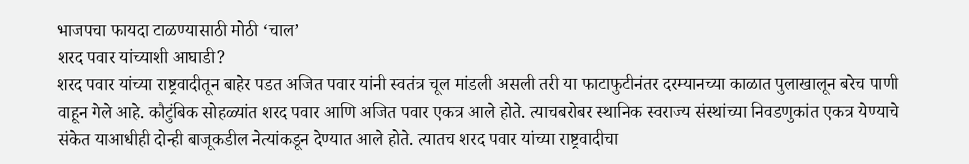भाजपचा फायदा टाळण्यासाठी मोठी ‘चाल’
शरद पवार यांच्याशी आघाडी?
शरद पवार यांच्या राष्ट्रवादीतून बाहेर पडत अजित पवार यांनी स्वतंत्र चूल मांडली असली तरी या फाटाफुटीनंतर दरम्यानच्या काळात पुलाखालून बरेच पाणी वाहून गेले आहे. कौटुंबिक सोहळ्यांत शरद पवार आणि अजित पवार एकत्र आले होते. त्याचबरोबर स्थानिक स्वराज्य संस्थांच्या निवडणुकांत एकत्र येण्याचे संकेत याआधीही दोन्ही बाजूकडील नेत्यांकडून देण्यात आले होते. त्यातच शरद पवार यांच्या राष्ट्रवादीचा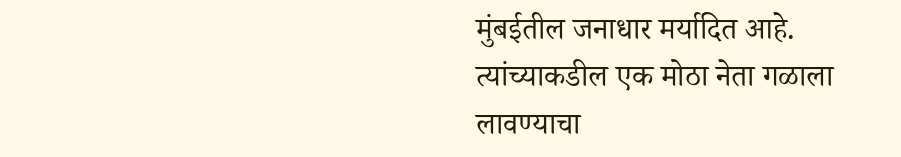मुंबईतील जनाधार मर्यादित आहे. त्यांच्याकडील एक मोठा नेता गळाला लावण्याचा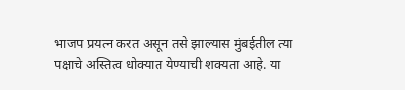भाजप प्रयत्न करत असून तसे झाल्यास मुंबईतील त्या पक्षाचे अस्तित्व धोक्यात येण्याची शक्यता आहे. या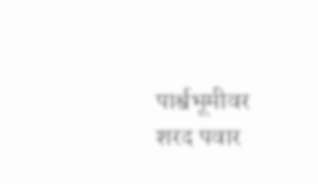पार्श्वभूमीवर शरद पवार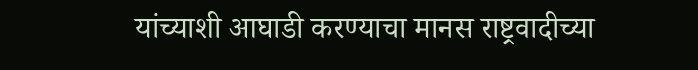यांच्याशी आघाडी करण्याचा मानस राष्ट्रवादीच्या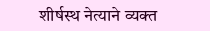शीर्षस्थ नेत्याने व्यक्त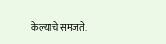केल्याचे समजते.